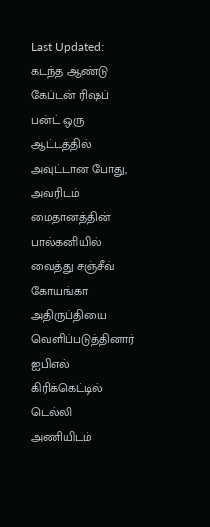Last Updated:
கடந்த ஆண்டு கேப்டன் ரிஷப் பன்ட் ஒரு ஆட்டத்தில் அவுட்டான போது, அவரிடம் மைதானத்தின் பால்கனியில் வைத்து சஞ்சீவ் கோயங்கா அதிருப்தியை வெளிப்படுத்தினார்
ஐபிஎல் கிரிக்கெட்டில் டெல்லி அணியிடம்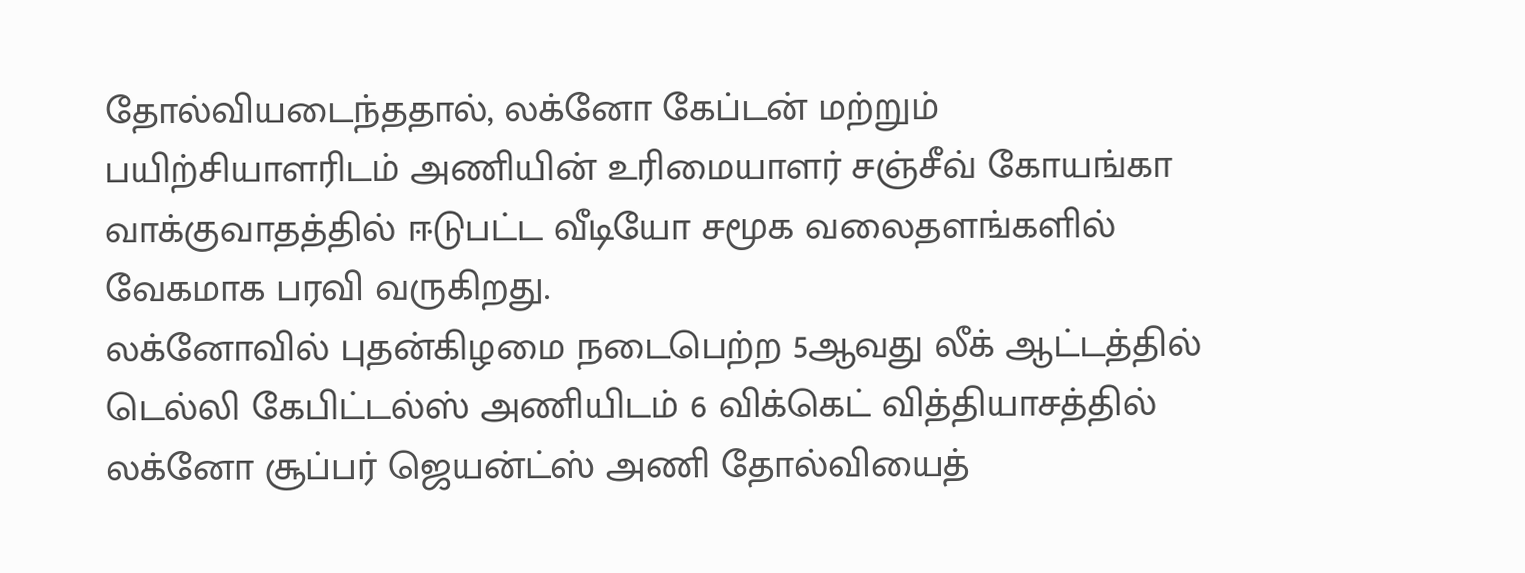தோல்வியடைந்ததால், லக்னோ கேப்டன் மற்றும் பயிற்சியாளரிடம் அணியின் உரிமையாளர் சஞ்சீவ் கோயங்கா வாக்குவாதத்தில் ஈடுபட்ட வீடியோ சமூக வலைதளங்களில் வேகமாக பரவி வருகிறது.
லக்னோவில் புதன்கிழமை நடைபெற்ற 5ஆவது லீக் ஆட்டத்தில் டெல்லி கேபிட்டல்ஸ் அணியிடம் 6 விக்கெட் வித்தியாசத்தில் லக்னோ சூப்பர் ஜெயன்ட்ஸ் அணி தோல்வியைத்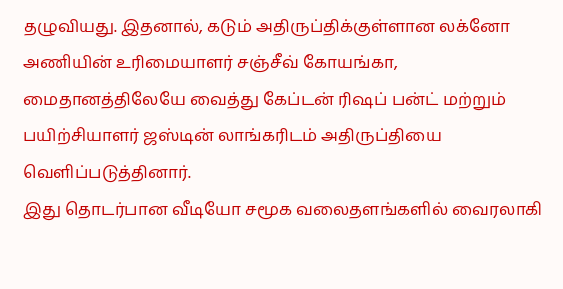தழுவியது. இதனால், கடும் அதிருப்திக்குள்ளான லக்னோ அணியின் உரிமையாளர் சஞ்சீவ் கோயங்கா, மைதானத்திலேயே வைத்து கேப்டன் ரிஷப் பன்ட் மற்றும் பயிற்சியாளர் ஜஸ்டின் லாங்கரிடம் அதிருப்தியை வெளிப்படுத்தினார்.
இது தொடர்பான வீடியோ சமூக வலைதளங்களில் வைரலாகி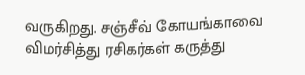வருகிறது. சஞ்சீவ் கோயங்காவை விமர்சித்து ரசிகர்கள் கருத்து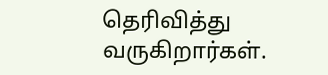தெரிவித்து வருகிறார்கள்.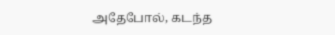அதேபோல், கடந்த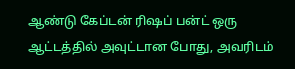ஆண்டு கேப்டன் ரிஷப் பன்ட் ஒரு ஆட்டத்தில் அவுட்டான போது, அவரிடம்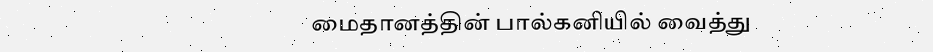மைதானத்தின் பால்கனியில் வைத்து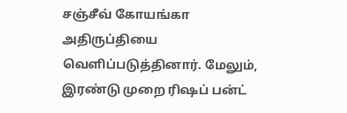சஞ்சீவ் கோயங்கா அதிருப்தியை வெளிப்படுத்தினார். மேலும், இரண்டு முறை ரிஷப் பன்ட்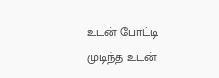உடன் போட்டி முடிந்த உடன்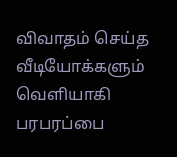விவாதம் செய்த வீடியோக்களும் வெளியாகி பரபரப்பை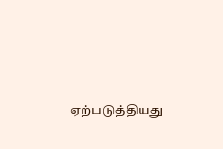ஏற்படுத்தியது